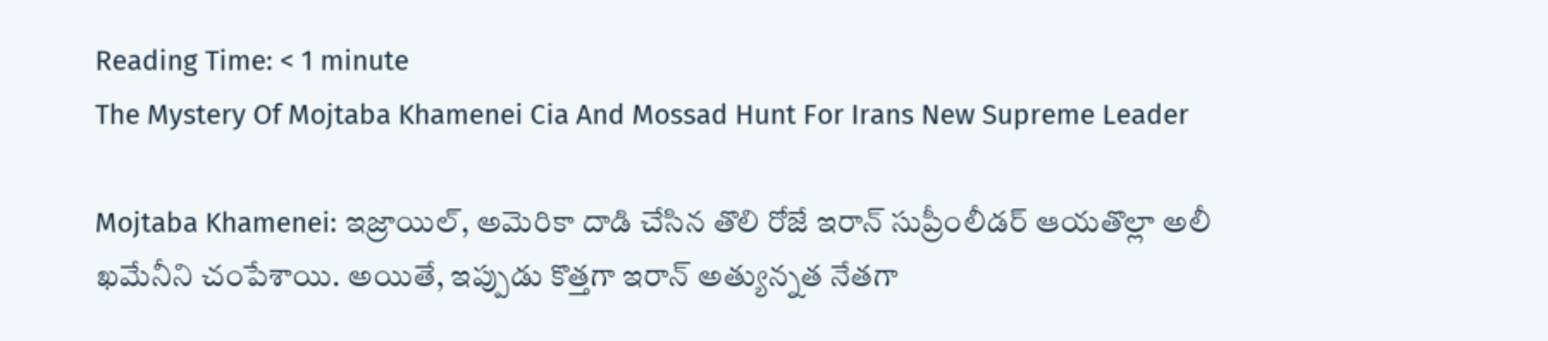Reading Time: < 1 minute
The Mystery Of Mojtaba Khamenei Cia And Mossad Hunt For Irans New Supreme Leader

Mojtaba Khamenei: ఇజ్రాయిల్, అమెరికా దాడి చేసిన తొలి రోజే ఇరాన్‌ సుప్రీంలీడర్ ఆయతొల్లా అలీ ఖమేనీని చంపేశాయి. అయితే, ఇప్పుడు కొత్తగా ఇరాన్ అత్యున్నత నేతగా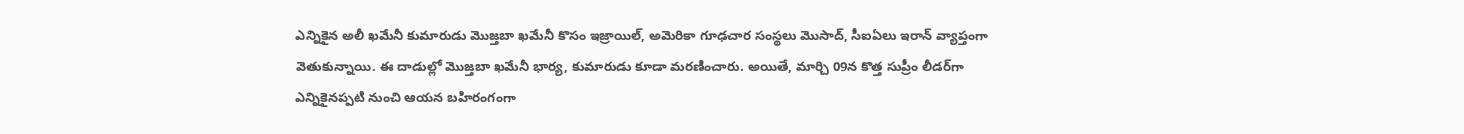ఎన్నికైన అలీ ఖమేనీ కుమారుడు మొజ్తబా ఖమేనీ కొసం ఇజ్రాయిల్, అమెరికా గూఢచార సంస్థలు మొసాద్, సీఐఏలు ఇరాన్ వ్యాప్తంగా వెతుకున్నాయి. ఈ దాడుల్లో మొజ్తబా ఖమేనీ భార్య, కుమారుడు కూడా మరణించారు. అయితే, మార్చి 09న కొత్త సుప్రీం లీడర్‌గా ఎన్నికైనప్పటి నుంచి ఆయన బహిరంగంగా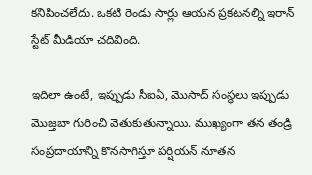కనిపించలేదు. ఒకటి రెండు సార్లు ఆయన ప్రకటనల్ని ఇరాన్ స్టేట్ మీడియా చదివింది.

ఇదిలా ఉంటే, ఇప్పుడు సీఐఏ, మొసాద్ సంస్థలు ఇప్పుడు మొజ్తబా గురించి వెతుకుతున్నాయి. ముఖ్యంగా తన తండ్రి సంప్రదాయాన్ని కొనసాగిస్తూ పర్షియన్ నూతన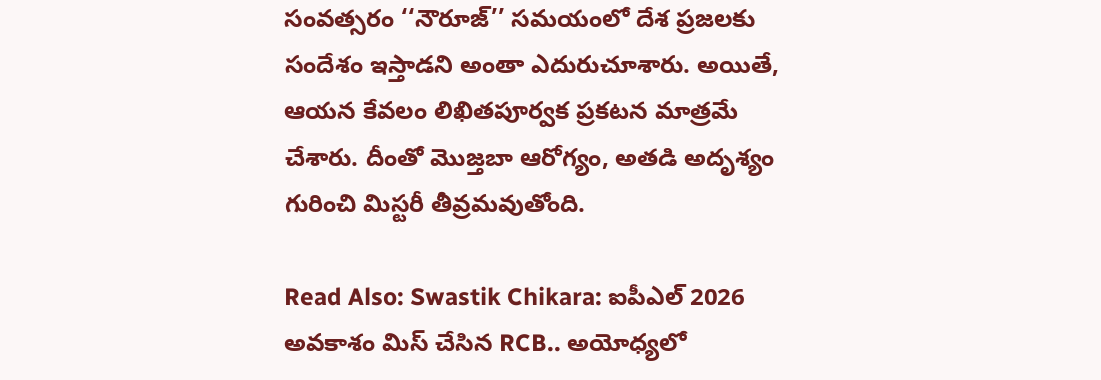సంవత్సరం ‘‘నౌరూజ్’’ సమయంలో దేశ ప్రజలకు సందేశం ఇస్తాడని అంతా ఎదురుచూశారు. అయితే, ఆయన కేవలం లిఖితపూర్వక ప్రకటన మాత్రమే చేశారు. దీంతో మొజ్తబా ఆరోగ్యం, అతడి అదృశ్యం గురించి మిస్టరీ తీవ్రమవుతోంది.

Read Also: Swastik Chikara: ఐపీఎల్ 2026 అవకాశం మిస్ చేసిన RCB.. అయోధ్యలో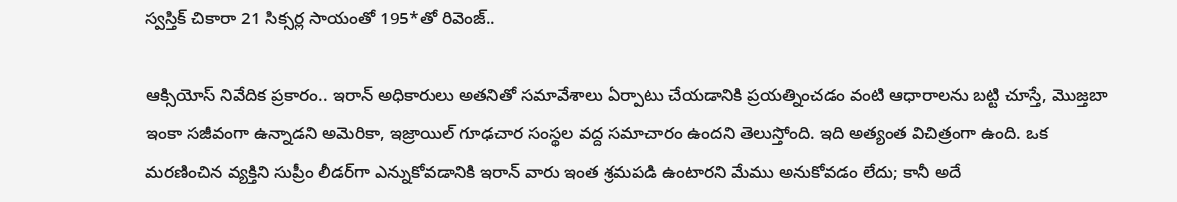స్వస్తిక్ చికారా 21 సిక్సర్ల సాయంతో 195*తో రివెంజ్..

ఆక్సియోస్ నివేదిక ప్రకారం.. ఇరాన్ అధికారులు అతనితో సమావేశాలు ఏర్పాటు చేయడానికి ప్రయత్నించడం వంటి ఆధారాలను బట్టి చూస్తే, మొజ్తబా ఇంకా సజీవంగా ఉన్నాడని అమెరికా, ఇజ్రాయిల్ గూఢచార సంస్థల వద్ద సమాచారం ఉందని తెలుస్తోంది. ఇది అత్యంత విచిత్రంగా ఉంది. ఒక మరణించిన వ్యక్తిని సుప్రీం లీడర్‌గా ఎన్నుకోవడానికి ఇరాన్ వారు ఇంత శ్రమపడి ఉంటారని మేము అనుకోవడం లేదు; కానీ అదే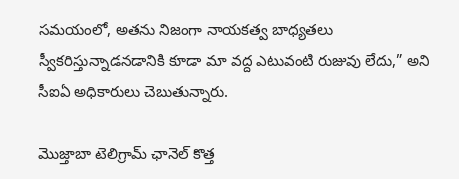సమయంలో, అతను నిజంగా నాయకత్వ బాధ్యతలు స్వీకరిస్తున్నాడనడానికి కూడా మా వద్ద ఎటువంటి రుజువు లేదు,” అని సీఐఏ అధికారులు చెబుతున్నారు.

మొజ్తాబా టెలిగ్రామ్ ఛానెల్ కొత్త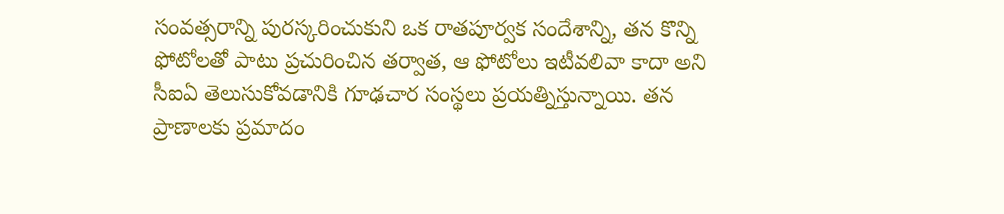సంవత్సరాన్ని పురస్కరించుకుని ఒక రాతపూర్వక సందేశాన్ని, తన కొన్ని ఫోటోలతో పాటు ప్రచురించిన తర్వాత, ఆ ఫోటోలు ఇటీవలివా కాదా అని సీఐఏ తెలుసుకోవడానికి గూఢచార సంస్థలు ప్రయత్నిస్తున్నాయి. తన ప్రాణాలకు ప్రమాదం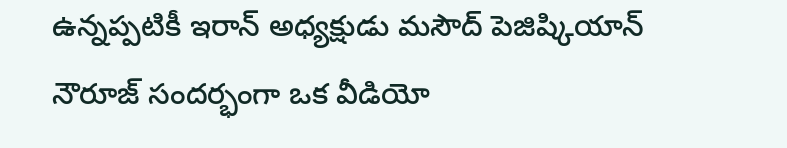ఉన్నప్పటికీ ఇరాన్ అధ్యక్షుడు మసౌద్ పెజిష్కియాన్ నౌరూజ్ సందర్భంగా ఒక వీడియో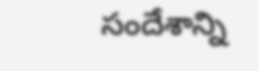సందేశాన్ని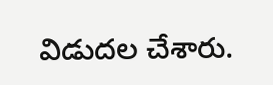విడుదల చేశారు.